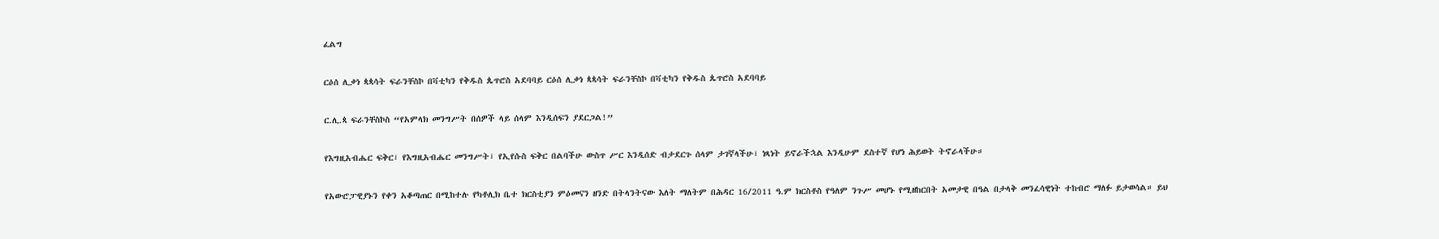ፈልግ

ርዕሰ ሊቃነ ጳጳሳት ፍራንቸስኮ በቫቲካን የቅዱስ ጴጥሮስ አደባባይ ርዕሰ ሊቃነ ጳጳሳት ፍራንቸስኮ በቫቲካን የቅዱስ ጴጥሮስ አደባባይ

ር.ሊ.ጳ ፍራንቸስኮስ “የአምላክ መንግሥት በሰዎች ላይ ሰላም እንዲሰፍን ያደርጋል!”

የእግዚአብሔር ፍቅር፣ የእግዚአብሔር መንግሥት፣ የኢየሱስ ፍቅር በልባችሁ ውስጥ ሥር እንዲሰድ ብታደርጉ ሰላም ታገኛላችሁ፣ ነጻነት ይኖራችኋል እንዲሁም ደስተኛ የሆነ ሕይወት ትኖራላችሁ።

የአውሮፓዊያኑን የቀን አቆጣጠር በሚከተሉ የካቶሊክ ቤተ ክርስቲያን ምዕመናን ዘንድ በትላንትናው እለት ማለትም በሕዳር 16/2011 ዓ.ም ክርስቶስ የዓለም ንጉሥ መሆኑ የሚዘከርበት አመታዊ በዓል በታላቅ መንፈሳዊነት ተከብሮ ማለፉ ይታወሳል። ይህ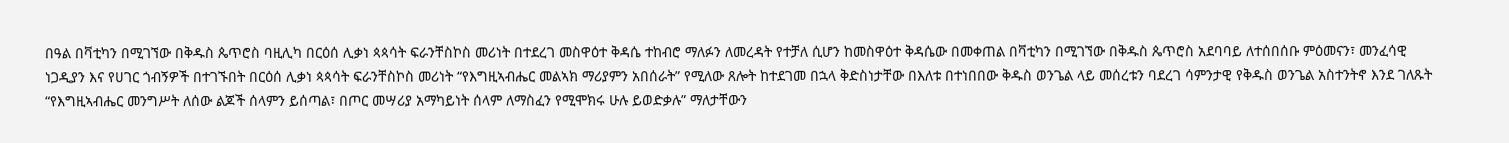በዓል በቫቲካን በሚገኘው በቅዱስ ጴጥሮስ ባዚሊካ በርዕሰ ሊቃነ ጳጳሳት ፍራንቸስኮስ መሪነት በተደረገ መስዋዕተ ቅዳሴ ተከብሮ ማለፉን ለመረዳት የተቻለ ሲሆን ከመስዋዕተ ቅዳሴው በመቀጠል በቫቲካን በሚገኘው በቅዱስ ጴጥሮስ አደባባይ ለተሰበሰቡ ምዕመናን፣ መንፈሳዊ ነጋዲያን እና የሀገር ጎብኝዎች በተገኙበት በርዕሰ ሊቃነ ጳጳሳት ፍራንቸስኮስ መሪነት “የእግዚኣብሔር መልኣክ ማሪያምን አበሰራት” የሚለው ጸሎት ከተደገመ በኋላ ቅድስነታቸው በእለቱ በተነበበው ቅዱስ ወንጌል ላይ መሰረቱን ባደረገ ሳምንታዊ የቅዱስ ወንጌል አስተንትኖ እንደ ገለጹት “የእግዚኣብሔር መንግሥት ለሰው ልጆች ሰላምን ይሰጣል፣ በጦር መሣሪያ አማካይነት ሰላም ለማስፈን የሚሞክሩ ሁሉ ይወድቃሉ” ማለታቸውን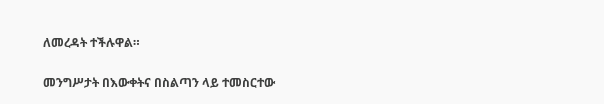ለመረዳት ተችሉዋል።

መንግሥታት በእውቀትና በስልጣን ላይ ተመስርተው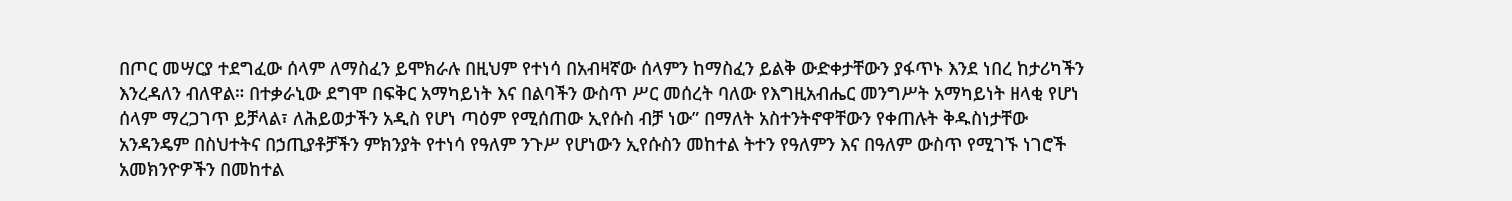በጦር መሣርያ ተደግፈው ሰላም ለማስፈን ይሞክራሉ በዚህም የተነሳ በአብዛኛው ሰላምን ከማስፈን ይልቅ ውድቀታቸውን ያፋጥኑ እንደ ነበረ ከታሪካችን እንረዳለን ብለዋል። በተቃራኒው ደግሞ በፍቅር አማካይነት እና በልባችን ውስጥ ሥር መሰረት ባለው የእግዚአብሔር መንግሥት አማካይነት ዘላቂ የሆነ ሰላም ማረጋገጥ ይቻላል፣ ለሕይወታችን አዲስ የሆነ ጣዕም የሚሰጠው ኢየሱስ ብቻ ነው” በማለት አስተንትኖዋቸውን የቀጠሉት ቅዱስነታቸው አንዳንዴም በስህተትና በኃጢያቶቻችን ምክንያት የተነሳ የዓለም ንጉሥ የሆነውን ኢየሱስን መከተል ትተን የዓለምን እና በዓለም ውስጥ የሚገኙ ነገሮች አመክንዮዎችን በመከተል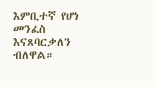እምቢተኛ የሆነ መንፈስ እናጸባርቃለን ብለዋል።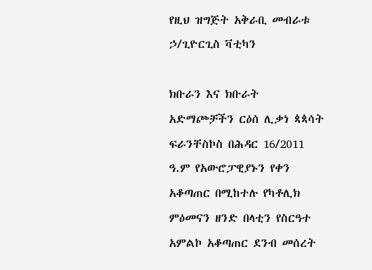የዚህ ዝግጅት አቅራቢ መብራቱ ኃ/ጊዮርጊስ ቫቲካን

ክቡራን እና ክቡራት አድማጮቻችን ርዕሰ ሊቃነ ጳጳሳት ፍራንቸስኮስ በሕዳር 16/2011 ዓ.ም የአውሮፓዊያኑን የቀን አቆጣጠር በሚከተሉ የካቶሊክ ምዕመናን ዘንድ በላቲን የስርዓተ አምልኮ አቆጣጠር ደንብ መሰረት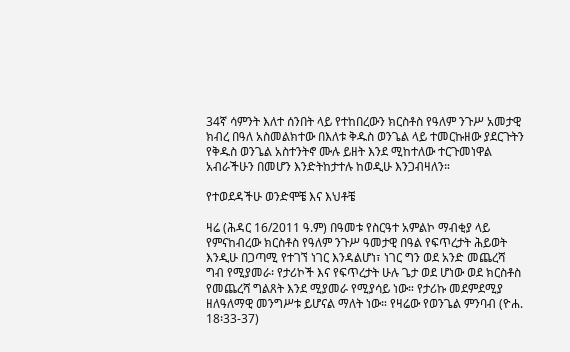34ኛ ሳምንት እለተ ሰንበት ላይ የተከበረውን ክርስቶስ የዓለም ንጉሥ አመታዊ ክብረ በዓለ አስመልክተው በእለቱ ቅዱስ ወንጌል ላይ ተመርኩዘው ያደርጉትን የቅዱስ ወንጌል አስተንትኖ ሙሉ ይዘት እንደ ሚከተለው ተርጉመነዋል አብራችሁን በመሆን እንድትከታተሉ ከወዲሁ እንጋብዛለን።

የተወደዳችሁ ወንድሞቼ እና እህቶቼ

ዛሬ (ሕዳር 16/2011 ዓ.ም) በዓመቱ የስርዓተ አምልኮ ማብቂያ ላይ የምናከብረው ክርስቶስ የዓለም ንጉሥ ዓመታዊ በዓል የፍጥረታት ሕይወት እንዲሁ በጋጣሚ የተገኘ ነገር እንዳልሆነ፣ ነገር ግን ወደ አንድ መጨረሻ ግብ የሚያመራ፡ የታሪኮች እና የፍጥረታት ሁሉ ጌታ ወደ ሆነው ወደ ክርስቶስ የመጨረሻ ግልጸት እንደ ሚያመራ የሚያሳይ ነው። የታሪኩ መደምደሚያ ዘለዓለማዊ መንግሥቱ ይሆናል ማለት ነው። የዛሬው የወንጌል ምንባብ (ዮሐ. 18፡33-37)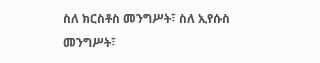ስለ ክርስቶስ መንግሥት፣ ስለ ኢየሱስ መንግሥት፣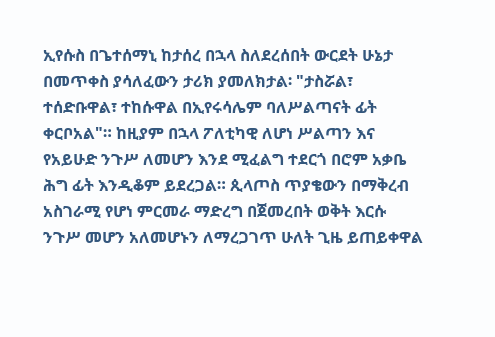ኢየሱስ በጌተሰማኒ ከታሰረ በኋላ ስለደረሰበት ውርደት ሁኔታ በመጥቀስ ያሳለፈውን ታሪክ ያመለክታል፡ "ታስሯል፣ ተሰድቡዋል፣ ተከሱዋል በኢየሩሳሌም ባለሥልጣናት ፊት ቀርቦአል"። ከዚያም በኋላ ፖለቲካዊ ለሆነ ሥልጣን እና የአይሁድ ንጉሥ ለመሆን እንደ ሚፈልግ ተደርጎ በሮም አቃቤ ሕግ ፊት እንዲቆም ይደረጋል። ጲላጦስ ጥያቄውን በማቅረብ አስገራሚ የሆነ ምርመራ ማድረግ በጀመረበት ወቅት እርሱ ንጉሥ መሆን አለመሆኑን ለማረጋገጥ ሁለት ጊዜ ይጠይቀዋል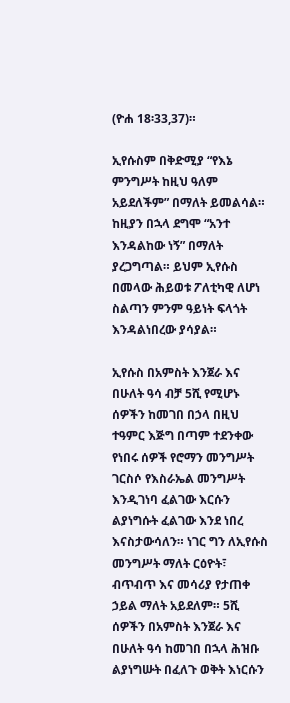(ዮሐ 18፡33,37)።

ኢየሱስም በቅድሚያ “የእኔ ምንግሥት ከዚህ ዓለም አይደለችም” በማለት ይመልሳል። ከዚያን በኋላ ደግሞ “አንተ እንዳልከው ነኝ” በማለት ያረጋግጣል። ይህም ኢየሱስ በመላው ሕይወቱ ፖለቲካዊ ለሆነ ስልጣን ምንም ዓይነት ፍላጎት እንዳልነበረው ያሳያል።

ኢየሱስ በአምስት እንጀራ እና በሁለት ዓሳ ብቻ 5ሺ የሚሆኑ ሰዎችን ከመገበ በኃላ በዚህ ተዓምር እጅግ በጣም ተደንቀው የነበሩ ሰዎች የሮማን መንግሥት ገርስሶ የእስራኤል መንግሥት እንዲገነባ ፈልገው እርሱን ልያነግሱት ፈልገው እንደ ነበረ እናስታውሳለን። ነገር ግን ለኢየሱስ መንግሥት ማለት ርዕዮት፣ ብጥብጥ እና መሳሪያ የታጠቀ ኃይል ማለት አይደለም። 5ሺ ሰዎችን በአምስት እንጀራ እና በሁለት ዓሳ ከመገበ በኋላ ሕዝቡ ልያነግሡት በፈለጉ ወቅት እነርሱን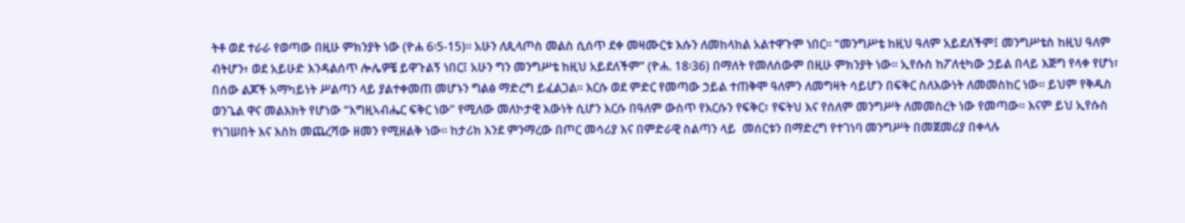ትቶ ወደ ተራራ የወጣው በዚሁ ምክንያት ነው (ዮሐ 6፡5-15)። አሁን ለጲላጦስ መልስ ሲሰጥ ደቀ መዛሙርቱ እሱን ለመከላከል አልተዋጉም ነበር። “መንግሥቴ ከዚህ ዓለም አይደለችም፤ መንግሥቴስ ከዚህ ዓለም ብትሆን፥ ወደ አይሁድ እንዳልሰጥ ሎሌዎቼ ይዋጉልኝ ነበር፤ አሁን ግን መንግሥቴ ከዚህ አይደለችም” (ዮሐ. 18፡36) በማለት የመለሰውም በዚሁ ምክንያት ነው። ኢየሱስ ከፖለቲካው ኃይል በላይ እጅግ የላቀ የሆነ፣ በሰው ልጆች አማካይነት ሥልጣን ላይ ያልተቀመጠ መሆኑን ግልፅ ማድረግ ይፈልጋል። እርሱ ወደ ምድር የመጣው ኃይል ተጠቅሞ ዓለምን ለመግዛት ሳይሆን በፍቅር ስለእውነት ለመመስከር ነው። ይህም የቅዱስ ወንጌል ዋና መልእክት የሆነው “እግዚኣብሔር ፍቅር ነው” የሚለው መለኮታዊ እውነት ሲሆን እርሱ በዓለም ውስጥ የእርሱን የፍቅር፣ የፍትህ እና የሰለም መንግሥት ለመመስረት ነው የመጣው። እናም ይህ ኢየሱስ የነገሠበት እና እስከ መጨረሻው ዘመን የሚዘልቅ ነው። ከታሪክ እንደ ምንማረው በጦር መሳሪያ እና በምድራዊ ስልጣን ላይ  መሰርቱን በማድረግ የተገነባ መንግሥት በመጀመሪያ በቀላሉ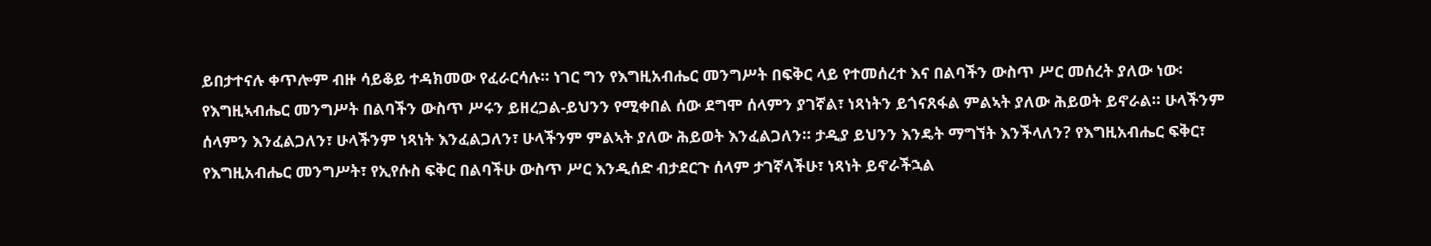ይበታተናሉ ቀጥሎም ብዙ ሳይቆይ ተዳክመው የፈራርሳሉ። ነገር ግን የእግዚአብሔር መንግሥት በፍቅር ላይ የተመሰረተ እና በልባችን ውስጥ ሥር መሰረት ያለው ነው፡ የእግዚኣብሔር መንግሥት በልባችን ውስጥ ሥሩን ይዘረጋል-ይህንን የሚቀበል ሰው ደግሞ ሰላምን ያገኛል፣ ነጻነትን ይጎናጸፋል ምልኣት ያለው ሕይወት ይኖራል። ሁላችንም ሰላምን እንፈልጋለን፣ ሁላችንም ነጻነት እንፈልጋለን፣ ሁላችንም ምልኣት ያለው ሕይወት እንፈልጋለን። ታዲያ ይህንን እንዴት ማግኘት እንችላለን? የእግዚአብሔር ፍቅር፣ የእግዚአብሔር መንግሥት፣ የኢየሱስ ፍቅር በልባችሁ ውስጥ ሥር እንዲሰድ ብታደርጉ ሰላም ታገኛላችሁ፣ ነጻነት ይኖራችኋል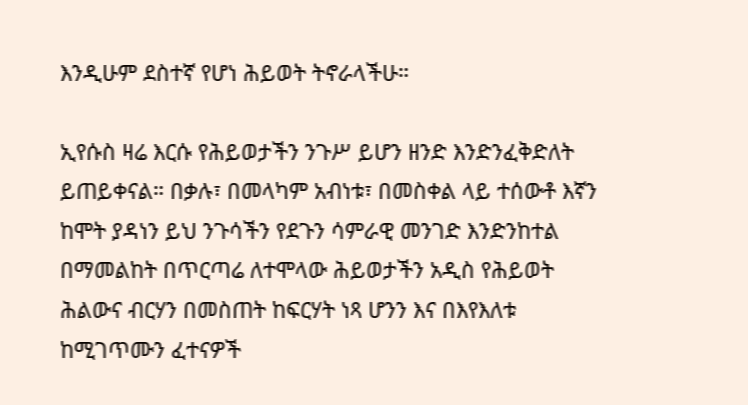እንዲሁም ደስተኛ የሆነ ሕይወት ትኖራላችሁ።

ኢየሱስ ዛሬ እርሱ የሕይወታችን ንጉሥ ይሆን ዘንድ እንድንፈቅድለት ይጠይቀናል። በቃሉ፣ በመላካም አብነቱ፣ በመስቀል ላይ ተሰውቶ እኛን ከሞት ያዳነን ይህ ንጉሳችን የደጉን ሳምራዊ መንገድ እንድንከተል በማመልከት በጥርጣሬ ለተሞላው ሕይወታችን አዲስ የሕይወት ሕልውና ብርሃን በመስጠት ከፍርሃት ነጻ ሆንን እና በእየእለቱ ከሚገጥሙን ፈተናዎች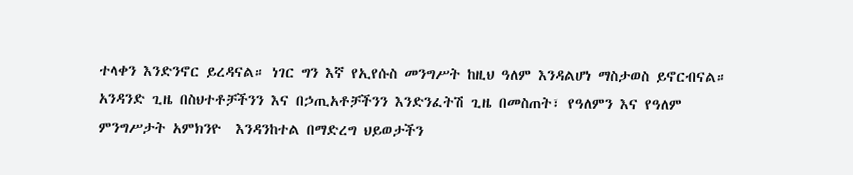ተላቀን እንድንኖር ይረዳናል። ነገር ግን እኛ የኢየሱስ መንግሥት ከዚህ ዓለም እንዳልሆነ ማስታወስ ይኖርብናል። አንዳንድ ጊዜ በስህተቶቻችንን እና በኃጢአቶቻችንን እንድንፈትሽ ጊዜ በመስጠት፣ የዓለምን እና የዓለም ምንግሥታት አምክንዮ  እንዳንከተል በማድረግ ህይወታችን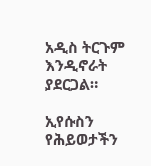አዲስ ትርጉም እንዲኖራት ያደርጋል።

ኢየሱስን የሕይወታችን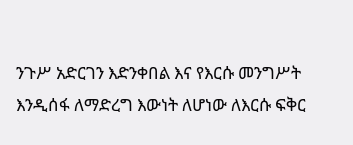ንጉሥ አድርገን እድንቀበል እና የእርሱ መንግሥት እንዲሰፋ ለማድረግ እውነት ለሆነው ለእርሱ ፍቅር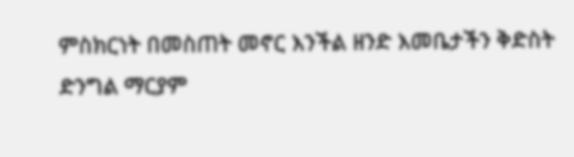ምስክርነት በመስጠት መኖር እንችል ዘንድ እመቤታችን ቅድስት ድንግል ማርያም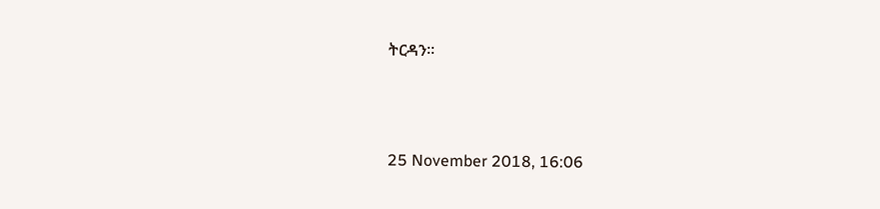ትርዳን።



25 November 2018, 16:06